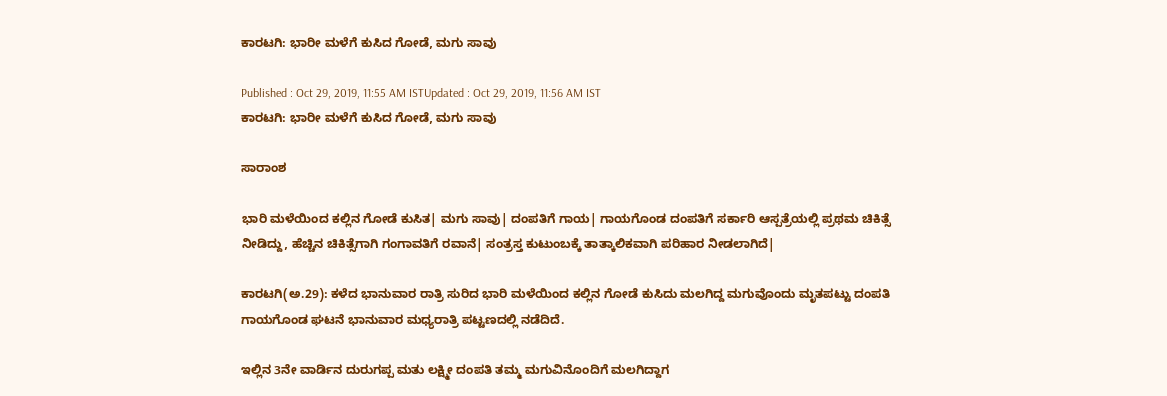ಕಾರಟಗಿ: ಭಾರೀ ಮಳೆಗೆ ಕುಸಿದ ಗೋಡೆ, ಮಗು ಸಾವು

Published : Oct 29, 2019, 11:55 AM ISTUpdated : Oct 29, 2019, 11:56 AM IST
ಕಾರಟಗಿ: ಭಾರೀ ಮಳೆಗೆ ಕುಸಿದ ಗೋಡೆ, ಮಗು ಸಾವು

ಸಾರಾಂಶ

ಭಾರಿ ಮಳೆಯಿಂದ ಕಲ್ಲಿನ ಗೋಡೆ ಕುಸಿತ| ಮಗು ಸಾವು| ದಂಪತಿಗೆ ಗಾಯ| ಗಾಯಗೊಂಡ ದಂಪತಿಗೆ ಸರ್ಕಾರಿ ಆಸ್ಪತ್ರೆಯಲ್ಲಿ ಪ್ರಥಮ ಚಿಕಿತ್ಸೆ ನೀಡಿದ್ದು, ಹೆಚ್ಚಿನ ಚಿಕಿತ್ಸೆಗಾಗಿ ಗಂಗಾವತಿಗೆ ರವಾನೆ| ಸಂತ್ರಸ್ತ ಕುಟುಂಬಕ್ಕೆ ತಾತ್ಕಾಲಿಕವಾಗಿ ಪರಿಹಾರ ನೀಡಲಾಗಿದೆ|

ಕಾರಟಗಿ(ಅ.29): ಕಳೆದ ಭಾನುವಾರ ರಾತ್ರಿ ಸುರಿದ ಭಾರಿ ಮಳೆಯಿಂದ ಕಲ್ಲಿನ ಗೋಡೆ ಕುಸಿದು ಮಲಗಿದ್ದ ಮಗುವೊಂದು ಮೃತಪಟ್ಟು ದಂಪತಿ ಗಾಯಗೊಂಡ ಘಟನೆ ಭಾನುವಾರ ಮಧ್ಯರಾತ್ರಿ ಪಟ್ಟಣದಲ್ಲಿ ನಡೆದಿದೆ.

ಇಲ್ಲಿನ 3ನೇ ವಾರ್ಡಿನ ದುರುಗಪ್ಪ ಮತು ಲಕ್ಷ್ಮೀ ದಂಪತಿ ತಮ್ಮ ಮಗುವಿನೊಂದಿಗೆ ಮಲಗಿದ್ದಾಗ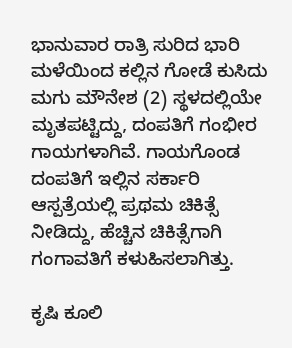ಭಾನುವಾರ ರಾತ್ರಿ ಸುರಿದ ಭಾರಿ ಮಳೆಯಿಂದ ಕಲ್ಲಿನ ಗೋಡೆ ಕುಸಿದು ಮಗು ಮೌನೇಶ (2) ಸ್ಥಳದಲ್ಲಿಯೇ ಮೃತಪಟ್ಟಿದ್ದು, ದಂಪತಿಗೆ ಗಂಭೀರ ಗಾಯಗಳಾಗಿವೆ. ಗಾಯಗೊಂಡ ದಂಪತಿಗೆ ಇಲ್ಲಿನ ಸರ್ಕಾರಿ ಆಸ್ಪತ್ರೆಯಲ್ಲಿ ಪ್ರಥಮ ಚಿಕಿತ್ಸೆ ನೀಡಿದ್ದು, ಹೆಚ್ಚಿನ ಚಿಕಿತ್ಸೆಗಾಗಿ ಗಂಗಾವತಿಗೆ ಕಳುಹಿಸಲಾಗಿತ್ತು.

ಕೃಷಿ ಕೂಲಿ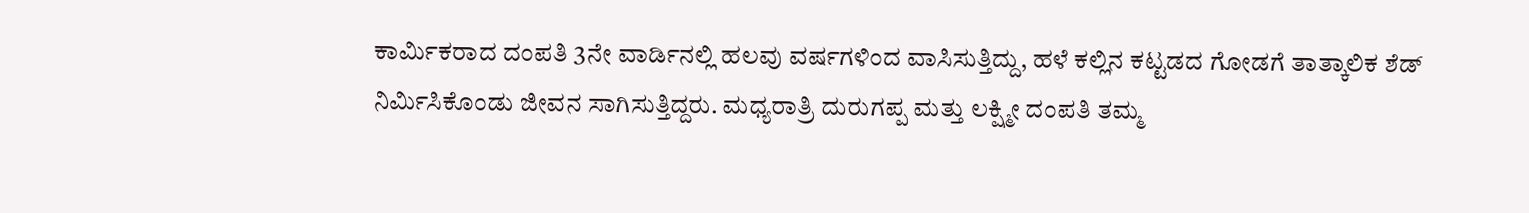ಕಾರ್ಮಿಕರಾದ ದಂಪತಿ 3ನೇ ವಾರ್ಡಿನಲ್ಲಿ ಹಲವು ವರ್ಷಗಳಿಂದ ವಾಸಿಸುತ್ತಿದ್ದು, ಹಳೆ ಕಲ್ಲಿನ ಕಟ್ಟಡದ ಗೋಡಗೆ ತಾತ್ಕಾಲಿಕ ಶೆಡ್‌ ನಿರ್ಮಿಸಿಕೊಂಡು ಜೀವನ ಸಾಗಿಸುತ್ತಿದ್ದರು. ಮಧ್ಯರಾತ್ರಿ ದುರುಗಪ್ಪ ಮತ್ತು ಲಕ್ಷ್ಮೀ ದಂಪತಿ ತಮ್ಮ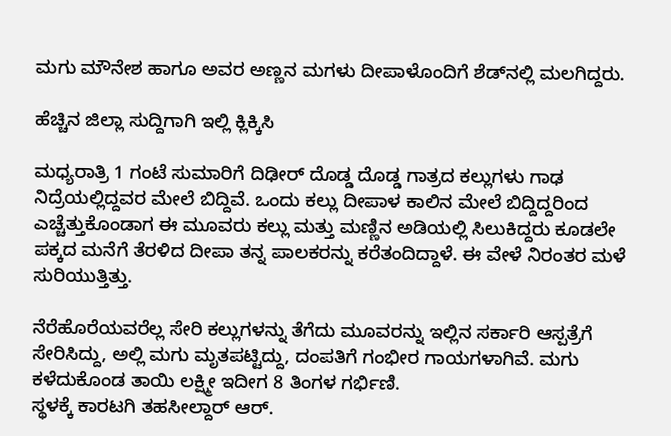ಮಗು ಮೌನೇಶ ಹಾಗೂ ಅವರ ಅಣ್ಣನ ಮಗಳು ದೀಪಾಳೊಂದಿಗೆ ಶೆಡ್‌ನಲ್ಲಿ ಮಲಗಿದ್ದರು.

ಹೆಚ್ಚಿನ ಜಿಲ್ಲಾ ಸುದ್ದಿಗಾಗಿ ಇಲ್ಲಿ ಕ್ಲಿಕ್ಕಿಸಿ

ಮಧ್ಯರಾತ್ರಿ 1 ಗಂಟೆ ಸುಮಾರಿಗೆ ದಿಢೀರ್‌ ದೊಡ್ಡ ದೊಡ್ಡ ಗಾತ್ರದ ಕಲ್ಲುಗಳು ಗಾಢ ನಿದ್ರೆಯಲ್ಲಿದ್ದವರ ಮೇಲೆ ಬಿದ್ದಿವೆ. ಒಂದು ಕಲ್ಲು ದೀಪಾಳ ಕಾಲಿನ ಮೇಲೆ ಬಿದ್ದಿದ್ದರಿಂದ ಎಚ್ಚೆತ್ತುಕೊಂಡಾಗ ಈ ಮೂವರು ಕಲ್ಲು ಮತ್ತು ಮಣ್ಣಿನ ಅಡಿಯಲ್ಲಿ ಸಿಲುಕಿದ್ದರು ಕೂಡಲೇ ಪಕ್ಕದ ಮನೆಗೆ ತೆರಳಿದ ದೀಪಾ ತನ್ನ ಪಾಲಕರನ್ನು ಕರೆತಂದಿದ್ದಾಳೆ. ಈ ವೇಳೆ ನಿರಂತರ ಮಳೆ ಸುರಿಯುತ್ತಿತ್ತು.

ನೆರೆಹೊರೆಯವರೆಲ್ಲ ಸೇರಿ ಕಲ್ಲುಗಳನ್ನು ತೆಗೆದು ಮೂವರನ್ನು ಇಲ್ಲಿನ ಸರ್ಕಾರಿ ಆಸ್ಪತ್ರೆಗೆ ಸೇರಿಸಿದ್ದು, ಅಲ್ಲಿ ಮಗು ಮೃತಪಟ್ಟಿದ್ದು, ದಂಪತಿಗೆ ಗಂಭೀರ ಗಾಯಗಳಾಗಿವೆ. ಮಗು ಕಳೆದುಕೊಂಡ ತಾಯಿ ಲಕ್ಷ್ಮೀ ಇದೀಗ 8 ತಿಂಗಳ ಗರ್ಭಿಣಿ.
ಸ್ಥಳಕ್ಕೆ ಕಾರಟಗಿ ತಹಸೀಲ್ದಾರ್‌ ಆರ್‌.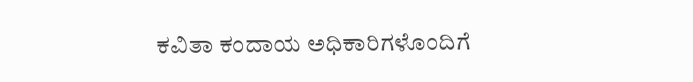ಕವಿತಾ ಕಂದಾಯ ಅಧಿಕಾರಿಗಳೊಂದಿಗೆ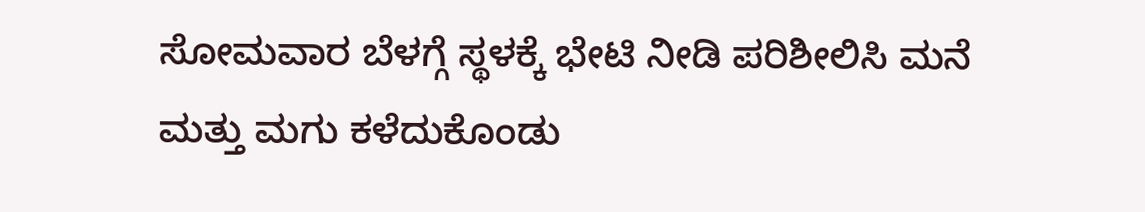ಸೋಮವಾರ ಬೆಳಗ್ಗೆ ಸ್ಥಳಕ್ಕೆ ಭೇಟಿ ನೀಡಿ ಪರಿಶೀಲಿಸಿ ಮನೆ ಮತ್ತು ಮಗು ಕಳೆದುಕೊಂಡು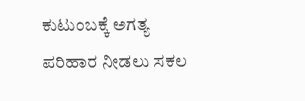ಕುಟುಂಬಕ್ಕೆ ಅಗತ್ಯ ಪರಿಹಾರ ನೀಡಲು ಸಕಲ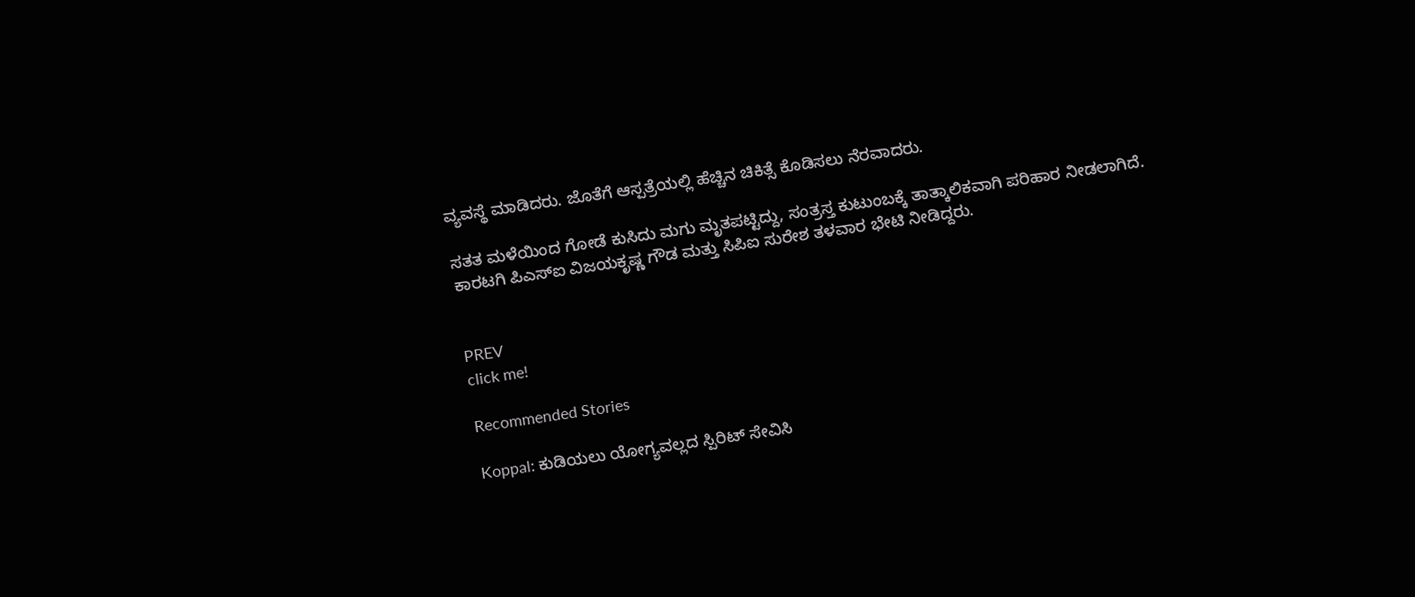ವ್ಯವಸ್ಥೆ ಮಾಡಿದರು. ಜೊತೆಗೆ ಆಸ್ಪತ್ರೆಯಲ್ಲಿ ಹೆಚ್ಚಿನ ಚಿಕಿತ್ಸೆ ಕೊಡಿಸಲು ನೆರವಾದರು.

ಸತತ ಮಳೆಯಿಂದ ಗೋಡೆ ಕುಸಿದು ಮಗು ಮೃತಪಟ್ಟಿದ್ದು, ಸಂತ್ರಸ್ತ ಕುಟುಂಬಕ್ಕೆ ತಾತ್ಕಾಲಿಕವಾಗಿ ಪರಿಹಾರ ನೀಡಲಾಗಿದೆ. ಕಾರಟಗಿ ಪಿಎಸ್‌ಐ ವಿಜಯಕೃಷ್ಣ ಗೌಡ ಮತ್ತು ಸಿಪಿಐ ಸುರೇಶ ತಳವಾರ ಭೇಟಿ ನೀಡಿದ್ದರು.


PREV
click me!

Recommended Stories

Koppal: ಕುಡಿಯಲು ಯೋಗ್ಯವಲ್ಲದ ಸ್ಪಿರಿಟ್ ಸೇವಿಸಿ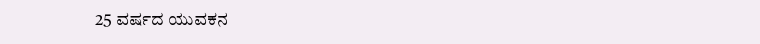25 ವರ್ಷದ ಯುವಕನ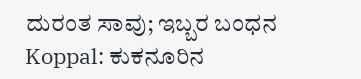ದುರಂತ ಸಾವು; ಇಬ್ಬರ ಬಂಧನ
Koppal: ಕುಕನೂರಿನ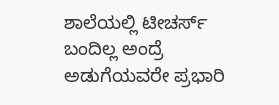ಶಾಲೆಯಲ್ಲಿ ಟೀಚರ್ಸ್ ಬಂದಿಲ್ಲ ಅಂದ್ರೆ ಅಡುಗೆಯವರೇ ಪ್ರಭಾರಿ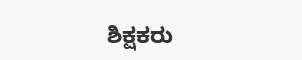ಶಿಕ್ಷಕರು